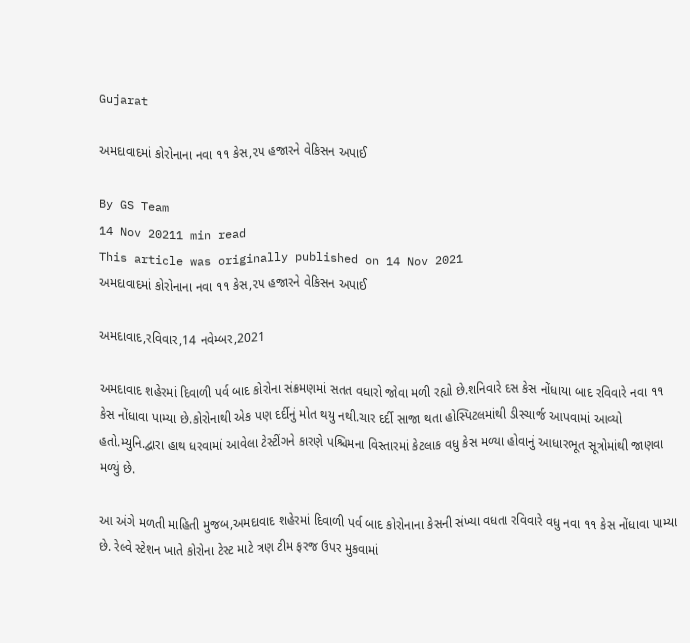Gujarat

અમદાવાદમાં કોરોનાના નવા ૧૧ કેસ,૨૫ હજારને વેકિસન અપાઈ

By GS Team
14 Nov 20211 min read
This article was originally published on 14 Nov 2021
અમદાવાદમાં કોરોનાના નવા ૧૧ કેસ,૨૫ હજારને વેકિસન અપાઈ

અમદાવાદ,રવિવાર,14 નવેમ્બર,2021

અમદાવાદ શહેરમાં દિવાળી પર્વ બાદ કોરોના સંક્રમણમાં સતત વધારો જોવા મળી રહ્યો છે.શનિવારે દસ કેસ નોંધાયા બાદ રવિવારે નવા ૧૧ કેસ નોંધાવા પામ્યા છે.કોરોનાથી એક પણ દર્દીનું મોત થયુ નથી.ચાર દર્દી સાજા થતા હોસ્પિટલમાંથી ડીસ્ચાર્જ આપવામાં આવ્યો હતો.મ્યુનિ.દ્વારા હાથ ધરવામાં આવેલા ટેસ્ટીંગને કારણે પશ્ચિમના વિસ્તારમાં કેટલાક વધુ કેસ મળ્યા હોવાનું આધારભૂત સૂત્રોમાંથી જાણવા મળ્યું છે.

આ અંગે મળતી માહિતી મુજબ,અમદાવાદ શહેરમાં દિવાળી પર્વ બાદ કોરોનાના કેસની સંખ્યા વધતા રવિવારે વધુ નવા ૧૧ કેસ નોંધાવા પામ્યા છે. રેલ્વે સ્ટેશન ખાતે કોરોના ટેસ્ટ માટે ત્રણ ટીમ ફરજ ઉપર મુકવામાં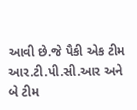આવી છે.જે પૈકી એક ટીમ આર.ટી.પી.સી.આર અને બે ટીમ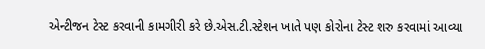એન્ટીજન ટેસ્ટ કરવાની કામગીરી કરે છે.એસ.ટી.સ્ટેશન ખાતે પણ કોરોના ટેસ્ટ શરુ કરવામાં આવ્યા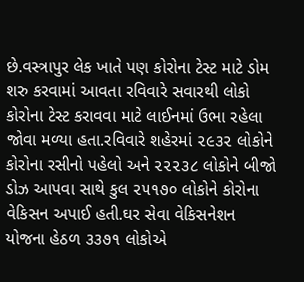છે.વસ્ત્રાપુર લેક ખાતે પણ કોરોના ટેસ્ટ માટે ડોમ શરુ કરવામાં આવતા રવિવારે સવારથી લોકો કોરોના ટેસ્ટ કરાવવા માટે લાઈનમાં ઉભા રહેલા જોવા મળ્યા હતા.રવિવારે શહેરમાં ૨૯૩૨ લોકોને કોરોના રસીનો પહેલો અને ૨૨૨૩૮ લોકોને બીજો ડોઝ આપવા સાથે કુલ ૨૫૧૭૦ લોકોને કોરોના વેકિસન અપાઈ હતી.ઘર સેવા વેકિસનેશન યોજના હેઠળ ૩૩૭૧ લોકોએ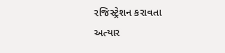રજિસ્ટ્રેશન કરાવતા અત્યાર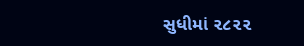સુધીમાં ૨૮૨૨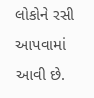લોકોને રસી આપવામાં આવી છે.